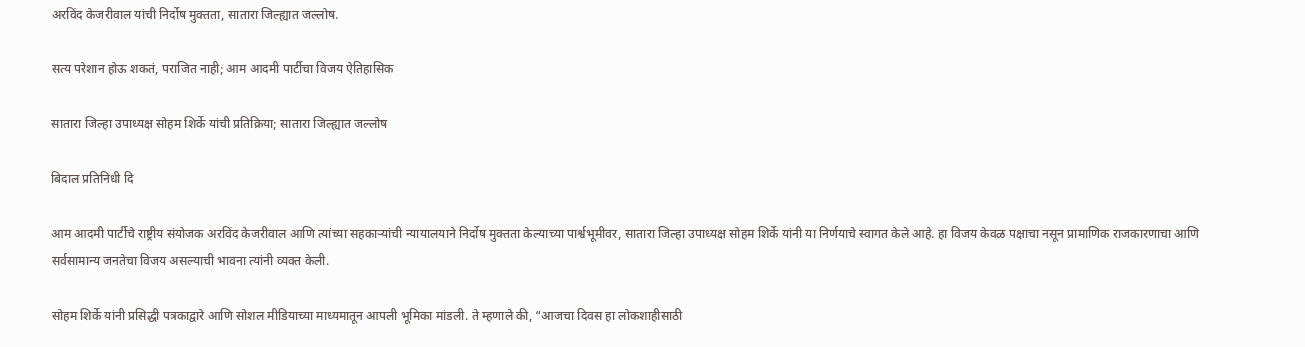अरविंद केजरीवाल यांची निर्दोष मुक्तता, सातारा जिल्ह्यात जल्लोष.

सत्य परेशान होऊ शकतं, पराजित नाही; आम आदमी पार्टीचा विजय ऐतिहासिक

सातारा जिल्हा उपाध्यक्ष सोहम शिर्के यांची प्रतिक्रिया; सातारा जिल्ह्यात जल्लोष

बिदाल प्रतिनिधी दि

आम आदमी पार्टीचे राष्ट्रीय संयोजक अरविंद केजरीवाल आणि त्यांच्या सहकाऱ्यांची न्यायालयाने निर्दोष मुक्तता केल्याच्या पार्श्वभूमीवर, सातारा जिल्हा उपाध्यक्ष सोहम शिर्के यांनी या निर्णयाचे स्वागत केले आहे. हा विजय केवळ पक्षाचा नसून प्रामाणिक राजकारणाचा आणि सर्वसामान्य जनतेचा विजय असल्याची भावना त्यांनी व्यक्त केली.

सोहम शिर्के यांनी प्रसिद्धी पत्रकाद्वारे आणि सोशल मीडियाच्या माध्यमातून आपली भूमिका मांडली. ते म्हणाले की, “आजचा दिवस हा लोकशाहीसाठी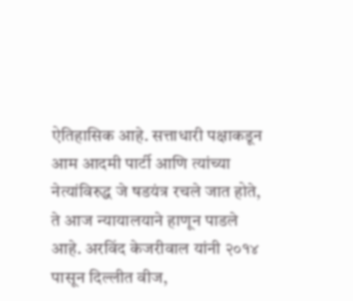ऐतिहासिक आहे. सत्ताधारी पक्षाकडून आम आदमी पार्टी आणि त्यांच्या नेत्यांविरुद्ध जे षडयंत्र रचले जात होते, ते आज न्यायालयाने हाणून पाडले आहे. अरविंद केजरीवाल यांनी २०१४ पासून दिल्लीत वीज,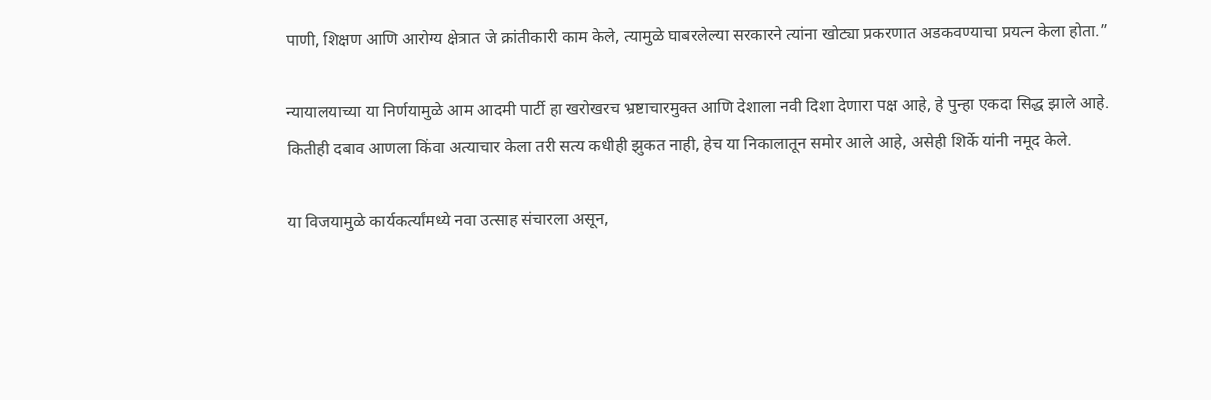पाणी, शिक्षण आणि आरोग्य क्षेत्रात जे क्रांतीकारी काम केले, त्यामुळे घाबरलेल्या सरकारने त्यांना खोट्या प्रकरणात अडकवण्याचा प्रयत्न केला होता.”

न्यायालयाच्या या निर्णयामुळे आम आदमी पार्टी हा खरोखरच भ्रष्टाचारमुक्त आणि देशाला नवी दिशा देणारा पक्ष आहे, हे पुन्हा एकदा सिद्ध झाले आहे. कितीही दबाव आणला किंवा अत्याचार केला तरी सत्य कधीही झुकत नाही, हेच या निकालातून समोर आले आहे, असेही शिर्के यांनी नमूद केले.

या विजयामुळे कार्यकर्त्यांमध्ये नवा उत्साह संचारला असून,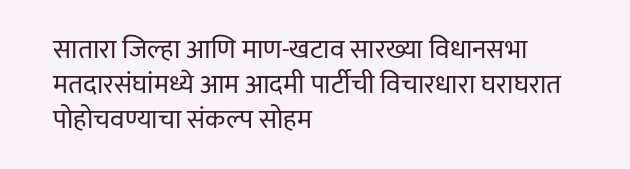सातारा जिल्हा आणि माण-खटाव सारख्या विधानसभा मतदारसंघांमध्ये आम आदमी पार्टीची विचारधारा घराघरात पोहोचवण्याचा संकल्प सोहम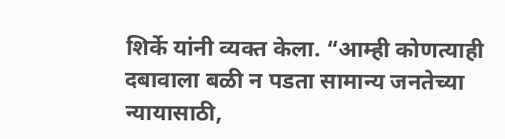शिर्के यांनी व्यक्त केला. “आम्ही कोणत्याही दबावाला बळी न पडता सामान्य जनतेच्या न्यायासाठी,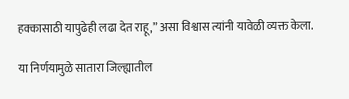हक्कासाठी यापुढेही लढा देत राहू,” असा विश्वास त्यांनी यावेळी व्यक्त केला.

या निर्णयामुळे सातारा जिल्ह्यातील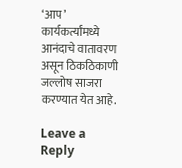‘आप’ कार्यकर्त्यांमध्ये आनंदाचे वातावरण असून ठिकठिकाणी जल्लोष साजरा करण्यात येत आहे.

Leave a Reply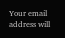Your email address will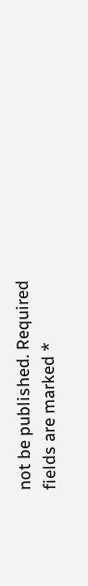not be published. Required fields are marked *